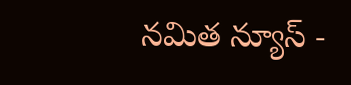నమిత న్యూస్ -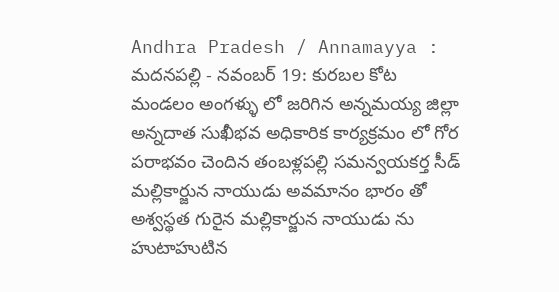Andhra Pradesh / Annamayya : మదనపల్లి - నవంబర్ 19: కురబల కోట మండలం అంగళ్ళు లో జరిగిన అన్నమయ్య జిల్లా అన్నదాత సుఖీభవ అధికారిక కార్యక్రమం లో గోర పరాభవం చెందిన తంబళ్లపల్లి సమన్వయకర్త సీడ్ మల్లికార్జున నాయుడు అవమానం భారం తో అశ్వస్థత గురైన మల్లికార్జున నాయుడు ను హుటాహుటిన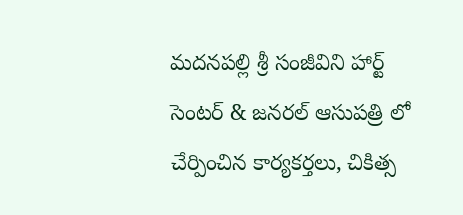మదనపల్లి శ్రీ సంజీవిని హార్ట్ సెంటర్ & జనరల్ ఆసుపత్రి లో చేర్పించిన కార్యకర్తలు, చికిత్స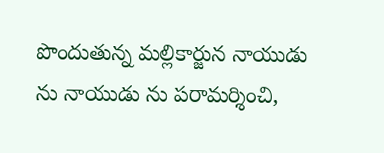పొందుతున్న మల్లికార్జున నాయుడు ను నాయుడు ను పరామర్శించి,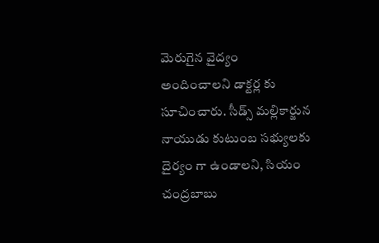మెరుగైన వైద్యం అందించాలని డాక్టర్ల కు సూచించారు. సీడ్స్ మల్లికార్జున నాయుడు కుటుంబ సభ్యులకు దైర్యం గా ఉండాలని, సియం చంద్రబాబు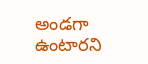అండగా ఉంటారని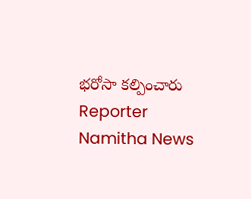భరోసా కల్పించారు
Reporter
Namitha News